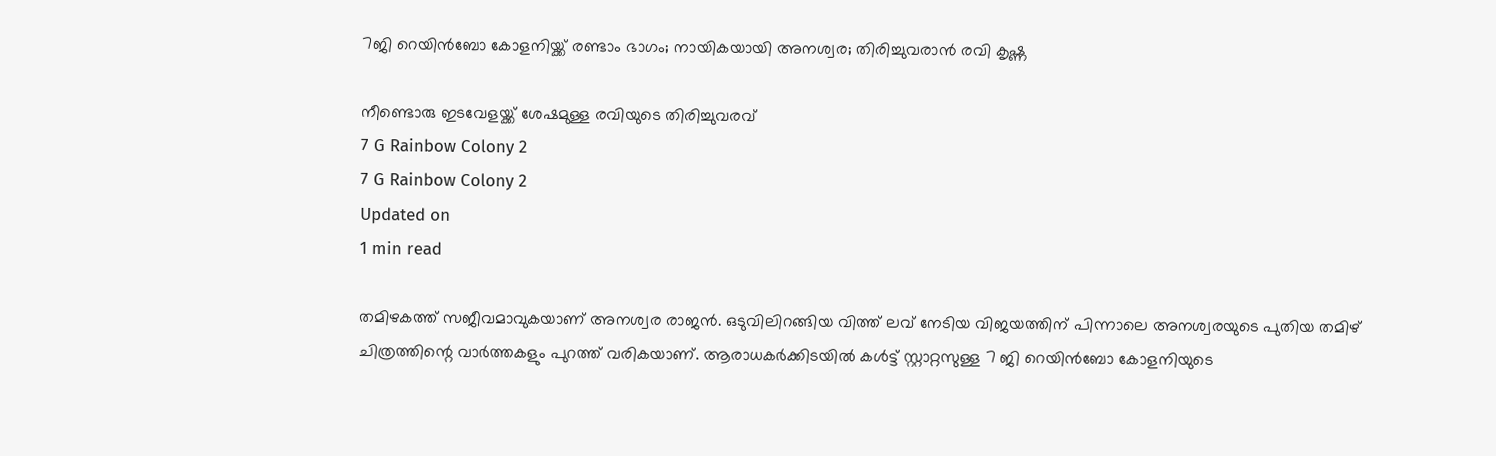7ജി റെയിന്‍ബോ കോളനിയ്ക്ക് രണ്ടാം ഭാഗം; നായികയായി അനശ്വര; തിരിച്ചുവരാന്‍ രവി കൃഷ്ണ

നീണ്ടൊരു ഇടവേളയ്ക്ക് ശേഷമുള്ള രവിയുടെ തിരിച്ചുവരവ്
7 G Rainbow Colony 2
7 G Rainbow Colony 2
Updated on
1 min read

തമിഴകത്ത് സജീവമാവുകയാണ് അനശ്വര രാജന്‍. ഒടുവിലിറങ്ങിയ വിത്ത് ലവ് നേടിയ വിജയത്തിന് പിന്നാലെ അനശ്വരയുടെ പുതിയ തമിഴ് ചിത്രത്തിന്റെ വാര്‍ത്തകളും പുറത്ത് വരികയാണ്. ആരാധകര്‍ക്കിടയില്‍ കള്‍ട്ട് സ്റ്റാറ്റസുള്ള 7 ജി റെയിന്‍ബോ കോളനിയുടെ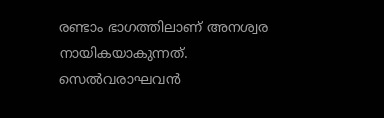രണ്ടാം ഭാഗത്തിലാണ് അനശ്വര നായികയാകുന്നത്. സെല്‍വരാഘവന്‍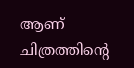ആണ് ചിത്രത്തിന്റെ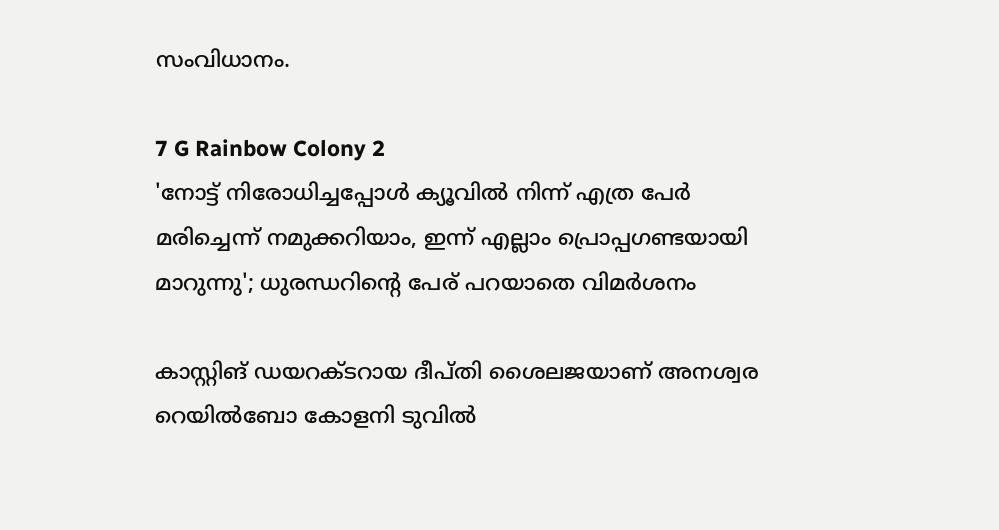സംവിധാനം.

7 G Rainbow Colony 2
'നോട്ട് നിരോധിച്ചപ്പോൾ ക്യൂവിൽ നിന്ന് എത്ര പേർ മരിച്ചെന്ന് നമുക്കറിയാം, ഇന്ന് എല്ലാം പ്രൊപ്പഗണ്ടയായി മാറുന്നു'; ധുരന്ധറിന്റെ പേര് പറയാതെ വിമർശനം

കാസ്റ്റിങ് ഡയറക്ടറായ ദീപ്തി ശൈലജയാണ് അനശ്വര റെയില്‍ബോ കോളനി ടുവില്‍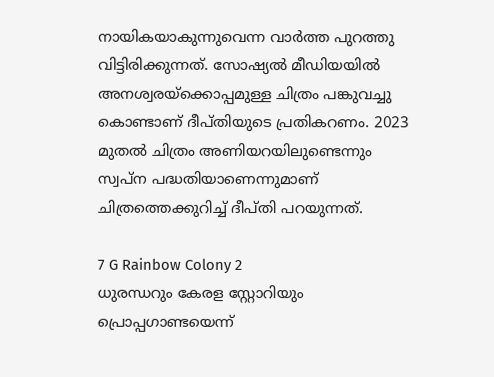നായികയാകുന്നുവെന്ന വാര്‍ത്ത പുറത്തു വിട്ടിരിക്കുന്നത്. സോഷ്യല്‍ മീഡിയയില്‍ അനശ്വരയ്‌ക്കൊപ്പമുള്ള ചിത്രം പങ്കുവച്ചു കൊണ്ടാണ് ദീപ്തിയുടെ പ്രതികറണം. 2023 മുതല്‍ ചിത്രം അണിയറയിലുണ്ടെന്നും സ്വപ്‌ന പദ്ധതിയാണെന്നുമാണ് ചിത്രത്തെക്കുറിച്ച് ദീപ്തി പറയുന്നത്.

7 G Rainbow Colony 2
ധുരന്ധറും കേരള സ്റ്റോറിയും പ്രൊപ്പഗാണ്ടയെന്ന്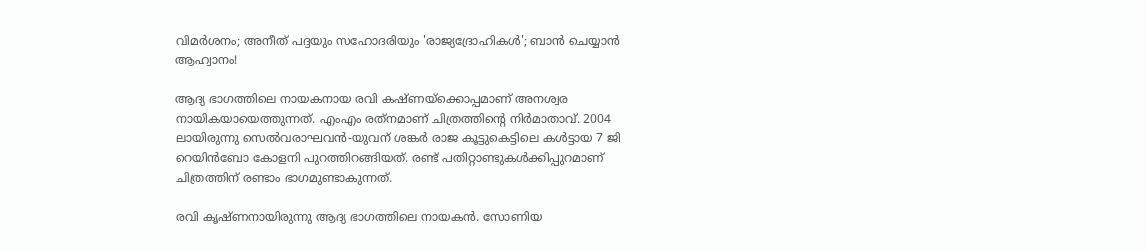വിമര്‍ശനം; അനീത് പദ്ദയും സഹോദരിയും 'രാജ്യദ്രോഹികള്‍'; ബാന്‍ ചെയ്യാന്‍ ആഹ്വാനം!

ആദ്യ ഭാഗത്തിലെ നായകനായ രവി കഷ്ണയ്‌ക്കൊപ്പമാണ് അനശ്വര നായികയായെത്തുന്നത്. എംഎം രത്‌നമാണ് ചിത്രത്തിന്റെ നിര്‍മാതാവ്. 2004 ലായിരുന്നു സെല്‍വരാഘവന്‍-യുവന് ശങ്കര്‍ രാജ കൂട്ടുകെട്ടിലെ കള്‍ട്ടായ 7 ജി റെയിന്‍ബോ കോളനി പുറത്തിറങ്ങിയത്. രണ്ട് പതിറ്റാണ്ടുകള്‍ക്കിപ്പുറമാണ് ചിത്രത്തിന് രണ്ടാം ഭാഗമുണ്ടാകുന്നത്.

രവി കൃഷ്ണനായിരുന്നു ആദ്യ ഭാഗത്തിലെ നായകന്‍. സോണിയ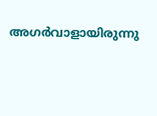അഗര്‍വാളായിരുന്നു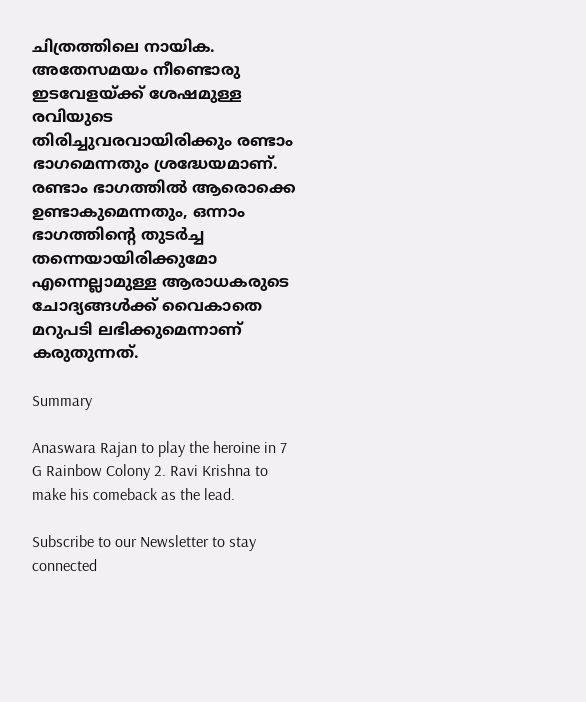ചിത്രത്തിലെ നായിക. അതേസമയം നീണ്ടൊരു ഇടവേളയ്ക്ക് ശേഷമുള്ള രവിയുടെ തിരിച്ചുവരവായിരിക്കും രണ്ടാം ഭാഗമെന്നതും ശ്രദ്ധേയമാണ്. രണ്ടാം ഭാഗത്തില്‍ ആരൊക്കെ ഉണ്ടാകുമെന്നതും, ഒന്നാം ഭാഗത്തിന്റെ തുടര്‍ച്ച തന്നെയായിരിക്കുമോ എന്നെല്ലാമുള്ള ആരാധകരുടെ ചോദ്യങ്ങള്‍ക്ക് വൈകാതെ മറുപടി ലഭിക്കുമെന്നാണ് കരുതുന്നത്.

Summary

Anaswara Rajan to play the heroine in 7 G Rainbow Colony 2. Ravi Krishna to make his comeback as the lead.

Subscribe to our Newsletter to stay connected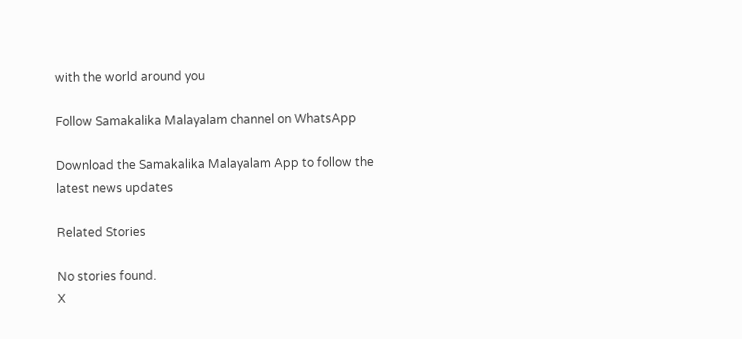with the world around you

Follow Samakalika Malayalam channel on WhatsApp

Download the Samakalika Malayalam App to follow the latest news updates

Related Stories

No stories found.
X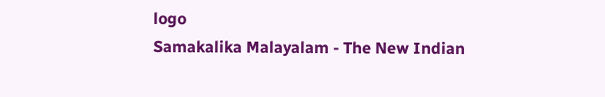logo
Samakalika Malayalam - The New Indian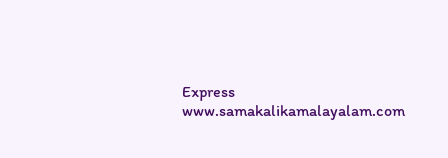Express
www.samakalikamalayalam.com